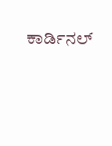ಕಾರ್ಡಿನಲ್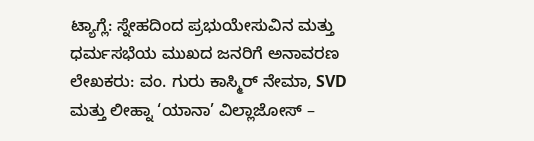ಟ್ಯಾಗ್ಲೆ: ಸ್ನೇಹದಿಂದ ಪ್ರಭುಯೇಸುವಿನ ಮತ್ತು ಧರ್ಮಸಭೆಯ ಮುಖದ ಜನರಿಗೆ ಅನಾವರಣ
ಲೇಖಕರು: ವಂ. ಗುರು ಕಾಸ್ಮಿರ್ ನೇಮಾ, SVD ಮತ್ತು ಲೀಹ್ನಾ ‘ಯಾನಾ’ ವಿಲ್ಲಾಜೋಸ್ –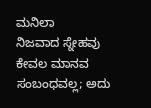ಮನಿಲಾ
ನಿಜವಾದ ಸ್ನೇಹವು ಕೇವಲ ಮಾನವ ಸಂಬಂಧವಲ್ಲ; ಅದು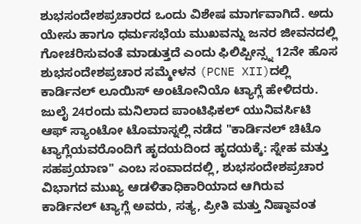ಶುಭಸಂದೇಶಪ್ರಚಾರದ ಒಂದು ವಿಶೇಷ ಮಾರ್ಗವಾಗಿದೆ. ಅದು ಯೇಸು ಹಾಗೂ ಧರ್ಮಸಭೆಯ ಮುಖವನ್ನು ಜನರ ಜೀವನದಲ್ಲಿ ಗೋಚರಿಸುವಂತೆ ಮಾಡುತ್ತದೆ ಎಂದು ಫಿಲಿಪ್ಪೀನ್ಸ್ನ 12ನೇ ಹೊಸ ಶುಭಸಂದೇಶಪ್ರಚಾರ ಸಮ್ಮೇಳನ (PCNE XII)ದಲ್ಲಿ ಕಾರ್ಡಿನಲ್ ಲೂಯಿಸ್ ಅಂಟೋನಿಯೊ ಟ್ಯಾಗ್ಲೆ ಹೇಳಿದರು.
ಜುಲೈ 24ರಂದು ಮನಿಲಾದ ಪಾಂಟಿಫಿಕಲ್ ಯುನಿವರ್ಸಿಟಿ ಆಫ್ ಸ್ಯಾಂಟೋ ಟೊಮಾಸ್ನಲ್ಲಿ ನಡೆದ "ಕಾರ್ಡಿನಲ್ ಚಿಟೊ ಟ್ಯಾಗ್ಲೆಯವರೊಂದಿಗೆ ಹೃದಯದಿಂದ ಹೃದಯಕ್ಕೆ: ಸ್ನೇಹ ಮತ್ತು ಸಹಪ್ರಯಾಣ" ಎಂಬ ಸಂವಾದದಲ್ಲಿ, ಶುಭಸಂದೇಶಪ್ರಚಾರ ವಿಭಾಗದ ಮುಖ್ಯ ಆಡಳಿತಾಧಿಕಾರಿಯಾದ ಆಗಿರುವ ಕಾರ್ಡಿನಲ್ ಟ್ಯಾಗ್ಲೆ ಅವರು, ಸತ್ಯ, ಪ್ರೀತಿ ಮತ್ತು ನಿಷ್ಠಾವಂತ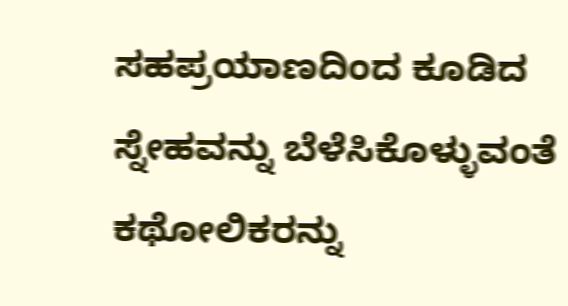ಸಹಪ್ರಯಾಣದಿಂದ ಕೂಡಿದ ಸ್ನೇಹವನ್ನು ಬೆಳೆಸಿಕೊಳ್ಳುವಂತೆ ಕಥೋಲಿಕರನ್ನು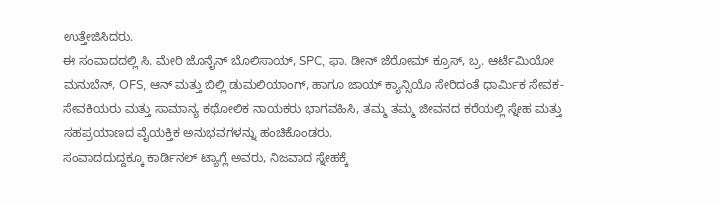ಉತ್ತೇಜಿಸಿದರು.
ಈ ಸಂವಾದದಲ್ಲಿ ಸಿ. ಮೇರಿ ಜೊನೈನ್ ಬೊಲಿಸಾಯ್, SPC, ಫಾ. ಡೀನ್ ಜೆರೋಮ್ ಕ್ರೂಸ್, ಬ್ರ. ಆರ್ಟೆಮಿಯೋ ಮನುಬೆನ್, OFS, ಆನ್ ಮತ್ತು ಬಿಲ್ಲಿ ಡುಮಲಿಯಾಂಗ್, ಹಾಗೂ ಜಾಯ್ ಕ್ಯಾನ್ಸಿಯೊ ಸೇರಿದಂತೆ ಧಾರ್ಮಿಕ ಸೇವಕ-ಸೇವಕಿಯರು ಮತ್ತು ಸಾಮಾನ್ಯ ಕಥೋಲಿಕ ನಾಯಕರು ಭಾಗವಹಿಸಿ, ತಮ್ಮ ತಮ್ಮ ಜೀವನದ ಕರೆಯಲ್ಲಿ ಸ್ನೇಹ ಮತ್ತು ಸಹಪ್ರಯಾಣದ ವೈಯಕ್ತಿಕ ಅನುಭವಗಳನ್ನು ಹಂಚಿಕೊಂಡರು.
ಸಂವಾದದುದ್ದಕ್ಕೂ ಕಾರ್ಡಿನಲ್ ಟ್ಯಾಗ್ಲೆ ಅವರು, ನಿಜವಾದ ಸ್ನೇಹಕ್ಕೆ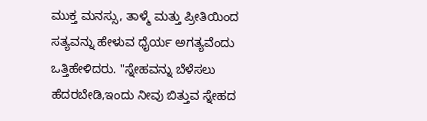ಮುಕ್ತ ಮನಸ್ಸು, ತಾಳ್ಮೆ ಮತ್ತು ಪ್ರೀತಿಯಿಂದ ಸತ್ಯವನ್ನು ಹೇಳುವ ಧೈರ್ಯ ಅಗತ್ಯವೆಂದು ಒತ್ತಿಹೇಳಿದರು. "ಸ್ನೇಹವನ್ನು ಬೆಳೆಸಲು ಹೆದರಬೇಡಿ,ಇಂದು ನೀವು ಬಿತ್ತುವ ಸ್ನೇಹದ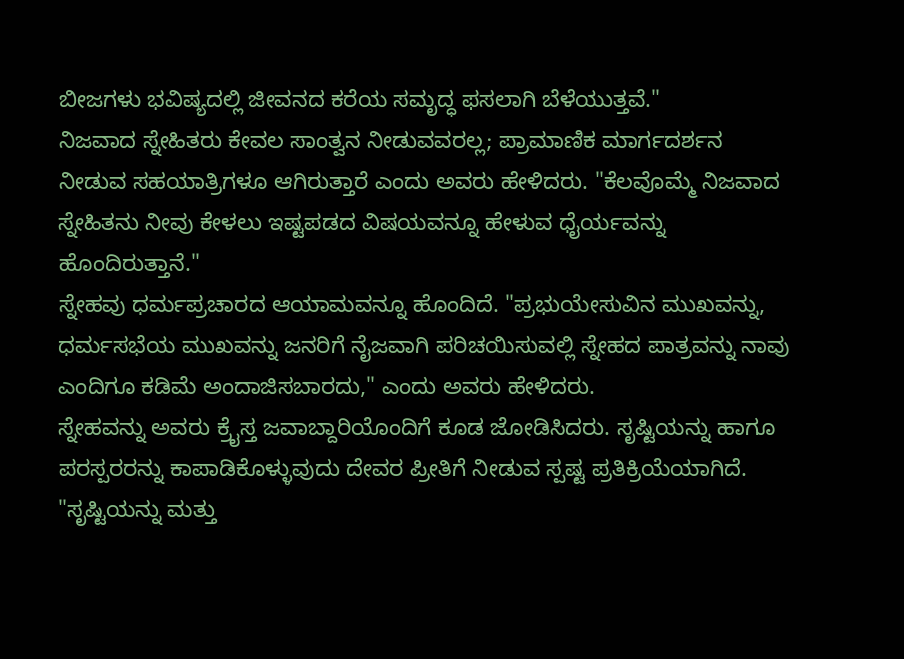ಬೀಜಗಳು ಭವಿಷ್ಯದಲ್ಲಿ ಜೀವನದ ಕರೆಯ ಸಮೃದ್ಧ ಫಸಲಾಗಿ ಬೆಳೆಯುತ್ತವೆ."
ನಿಜವಾದ ಸ್ನೇಹಿತರು ಕೇವಲ ಸಾಂತ್ವನ ನೀಡುವವರಲ್ಲ; ಪ್ರಾಮಾಣಿಕ ಮಾರ್ಗದರ್ಶನ ನೀಡುವ ಸಹಯಾತ್ರಿಗಳೂ ಆಗಿರುತ್ತಾರೆ ಎಂದು ಅವರು ಹೇಳಿದರು. "ಕೆಲವೊಮ್ಮೆ ನಿಜವಾದ ಸ್ನೇಹಿತನು ನೀವು ಕೇಳಲು ಇಷ್ಟಪಡದ ವಿಷಯವನ್ನೂ ಹೇಳುವ ಧೈರ್ಯವನ್ನು ಹೊಂದಿರುತ್ತಾನೆ."
ಸ್ನೇಹವು ಧರ್ಮಪ್ರಚಾರದ ಆಯಾಮವನ್ನೂ ಹೊಂದಿದೆ. "ಪ್ರಭುಯೇಸುವಿನ ಮುಖವನ್ನು, ಧರ್ಮಸಭೆಯ ಮುಖವನ್ನು ಜನರಿಗೆ ನೈಜವಾಗಿ ಪರಿಚಯಿಸುವಲ್ಲಿ ಸ್ನೇಹದ ಪಾತ್ರವನ್ನು ನಾವು ಎಂದಿಗೂ ಕಡಿಮೆ ಅಂದಾಜಿಸಬಾರದು," ಎಂದು ಅವರು ಹೇಳಿದರು.
ಸ್ನೇಹವನ್ನು ಅವರು ಕ್ರೈಸ್ತ ಜವಾಬ್ದಾರಿಯೊಂದಿಗೆ ಕೂಡ ಜೋಡಿಸಿದರು. ಸೃಷ್ಟಿಯನ್ನು ಹಾಗೂ ಪರಸ್ಪರರನ್ನು ಕಾಪಾಡಿಕೊಳ್ಳುವುದು ದೇವರ ಪ್ರೀತಿಗೆ ನೀಡುವ ಸ್ಪಷ್ಟ ಪ್ರತಿಕ್ರಿಯೆಯಾಗಿದೆ. "ಸೃಷ್ಟಿಯನ್ನು ಮತ್ತು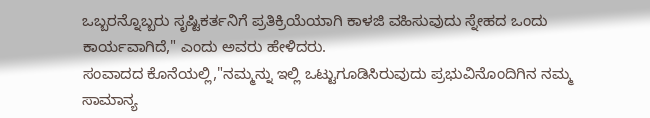ಒಬ್ಬರನ್ನೊಬ್ಬರು ಸೃಷ್ಟಿಕರ್ತನಿಗೆ ಪ್ರತಿಕ್ರಿಯೆಯಾಗಿ ಕಾಳಜಿ ವಹಿಸುವುದು ಸ್ನೇಹದ ಒಂದು ಕಾರ್ಯವಾಗಿದೆ," ಎಂದು ಅವರು ಹೇಳಿದರು.
ಸಂವಾದದ ಕೊನೆಯಲ್ಲಿ,"ನಮ್ಮನ್ನು ಇಲ್ಲಿ ಒಟ್ಟುಗೂಡಿಸಿರುವುದು ಪ್ರಭುವಿನೊಂದಿಗಿನ ನಮ್ಮ ಸಾಮಾನ್ಯ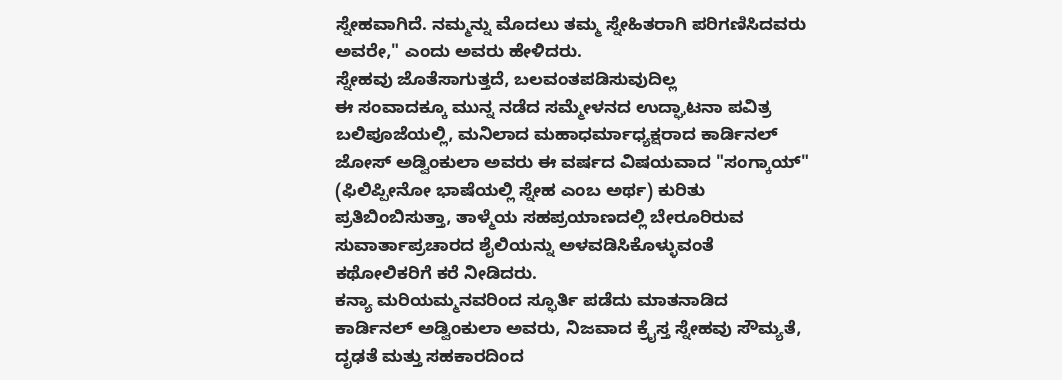ಸ್ನೇಹವಾಗಿದೆ. ನಮ್ಮನ್ನು ಮೊದಲು ತಮ್ಮ ಸ್ನೇಹಿತರಾಗಿ ಪರಿಗಣಿಸಿದವರು ಅವರೇ," ಎಂದು ಅವರು ಹೇಳಿದರು.
ಸ್ನೇಹವು ಜೊತೆಸಾಗುತ್ತದೆ, ಬಲವಂತಪಡಿಸುವುದಿಲ್ಲ
ಈ ಸಂವಾದಕ್ಕೂ ಮುನ್ನ ನಡೆದ ಸಮ್ಮೇಳನದ ಉದ್ಘಾಟನಾ ಪವಿತ್ರ ಬಲಿಪೂಜೆಯಲ್ಲಿ, ಮನಿಲಾದ ಮಹಾಧರ್ಮಾಧ್ಯಕ್ಷರಾದ ಕಾರ್ಡಿನಲ್ ಜೋಸ್ ಅಡ್ವಿಂಕುಲಾ ಅವರು ಈ ವರ್ಷದ ವಿಷಯವಾದ "ಸಂಗ್ಕಾಯ್" (ಫಿಲಿಪ್ಪೀನೋ ಭಾಷೆಯಲ್ಲಿ ಸ್ನೇಹ ಎಂಬ ಅರ್ಥ) ಕುರಿತು ಪ್ರತಿಬಿಂಬಿಸುತ್ತಾ, ತಾಳ್ಮೆಯ ಸಹಪ್ರಯಾಣದಲ್ಲಿ ಬೇರೂರಿರುವ ಸುವಾರ್ತಾಪ್ರಚಾರದ ಶೈಲಿಯನ್ನು ಅಳವಡಿಸಿಕೊಳ್ಳುವಂತೆ ಕಥೋಲಿಕರಿಗೆ ಕರೆ ನೀಡಿದರು.
ಕನ್ಯಾ ಮರಿಯಮ್ಮನವರಿಂದ ಸ್ಫೂರ್ತಿ ಪಡೆದು ಮಾತನಾಡಿದ ಕಾರ್ಡಿನಲ್ ಅಡ್ವಿಂಕುಲಾ ಅವರು, ನಿಜವಾದ ಕ್ರೈಸ್ತ ಸ್ನೇಹವು ಸೌಮ್ಯತೆ, ದೃಢತೆ ಮತ್ತು ಸಹಕಾರದಿಂದ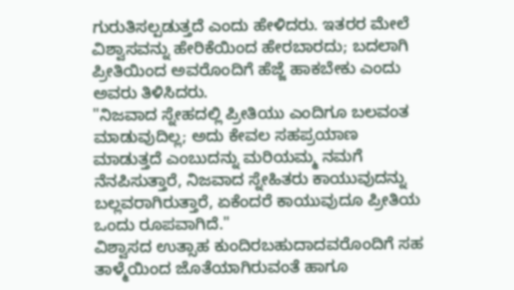ಗುರುತಿಸಲ್ಪಡುತ್ತದೆ ಎಂದು ಹೇಳಿದರು. ಇತರರ ಮೇಲೆ ವಿಶ್ವಾಸವನ್ನು ಹೇರಿಕೆಯಿಂದ ಹೇರಬಾರದು; ಬದಲಾಗಿ ಪ್ರೀತಿಯಿಂದ ಅವರೊಂದಿಗೆ ಹೆಜ್ಜೆ ಹಾಕಬೇಕು ಎಂದು ಅವರು ತಿಳಿಸಿದರು.
"ನಿಜವಾದ ಸ್ನೇಹದಲ್ಲಿ ಪ್ರೀತಿಯು ಎಂದಿಗೂ ಬಲವಂತ ಮಾಡುವುದಿಲ್ಲ; ಅದು ಕೇವಲ ಸಹಪ್ರಯಾಣ ಮಾಡುತ್ತದೆ ಎಂಬುದನ್ನು ಮರಿಯಮ್ಮ ನಮಗೆ ನೆನಪಿಸುತ್ತಾರೆ, ನಿಜವಾದ ಸ್ನೇಹಿತರು ಕಾಯುವುದನ್ನು ಬಲ್ಲವರಾಗಿರುತ್ತಾರೆ, ಏಕೆಂದರೆ ಕಾಯುವುದೂ ಪ್ರೀತಿಯ ಒಂದು ರೂಪವಾಗಿದೆ."
ವಿಶ್ವಾಸದ ಉತ್ಸಾಹ ಕುಂದಿರಬಹುದಾದವರೊಂದಿಗೆ ಸಹ ತಾಳ್ಮೆಯಿಂದ ಜೊತೆಯಾಗಿರುವಂತೆ ಹಾಗೂ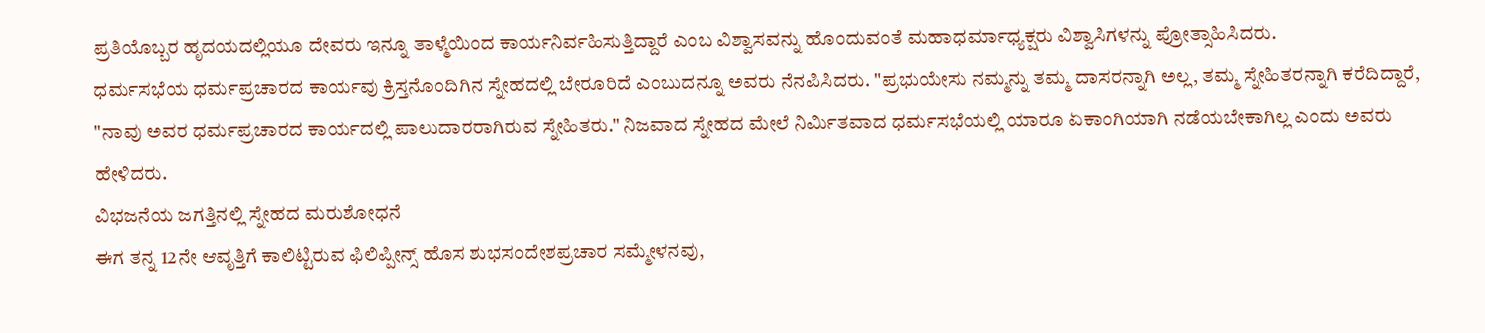ಪ್ರತಿಯೊಬ್ಬರ ಹೃದಯದಲ್ಲಿಯೂ ದೇವರು ಇನ್ನೂ ತಾಳ್ಮೆಯಿಂದ ಕಾರ್ಯನಿರ್ವಹಿಸುತ್ತಿದ್ದಾರೆ ಎಂಬ ವಿಶ್ವಾಸವನ್ನು ಹೊಂದುವಂತೆ ಮಹಾಧರ್ಮಾಧ್ಯಕ್ಷರು ವಿಶ್ವಾಸಿಗಳನ್ನು ಪ್ರೋತ್ಸಾಹಿಸಿದರು.
ಧರ್ಮಸಭೆಯ ಧರ್ಮಪ್ರಚಾರದ ಕಾರ್ಯವು ಕ್ರಿಸ್ತನೊಂದಿಗಿನ ಸ್ನೇಹದಲ್ಲಿ ಬೇರೂರಿದೆ ಎಂಬುದನ್ನೂ ಅವರು ನೆನಪಿಸಿದರು. "ಪ್ರಭುಯೇಸು ನಮ್ಮನ್ನು ತಮ್ಮ ದಾಸರನ್ನಾಗಿ ಅಲ್ಲ, ತಮ್ಮ ಸ್ನೇಹಿತರನ್ನಾಗಿ ಕರೆದಿದ್ದಾರೆ, "ನಾವು ಅವರ ಧರ್ಮಪ್ರಚಾರದ ಕಾರ್ಯದಲ್ಲಿ ಪಾಲುದಾರರಾಗಿರುವ ಸ್ನೇಹಿತರು." ನಿಜವಾದ ಸ್ನೇಹದ ಮೇಲೆ ನಿರ್ಮಿತವಾದ ಧರ್ಮಸಭೆಯಲ್ಲಿ ಯಾರೂ ಏಕಾಂಗಿಯಾಗಿ ನಡೆಯಬೇಕಾಗಿಲ್ಲ ಎಂದು ಅವರು ಹೇಳಿದರು.
ವಿಭಜನೆಯ ಜಗತ್ತಿನಲ್ಲಿ ಸ್ನೇಹದ ಮರುಶೋಧನೆ
ಈಗ ತನ್ನ 12ನೇ ಆವೃತ್ತಿಗೆ ಕಾಲಿಟ್ಟಿರುವ ಫಿಲಿಪ್ಪೀನ್ಸ್ ಹೊಸ ಶುಭಸಂದೇಶಪ್ರಚಾರ ಸಮ್ಮೇಳನವು,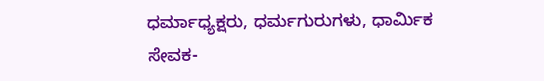ಧರ್ಮಾಧ್ಯಕ್ಷರು, ಧರ್ಮಗುರುಗಳು, ಧಾರ್ಮಿಕ ಸೇವಕ-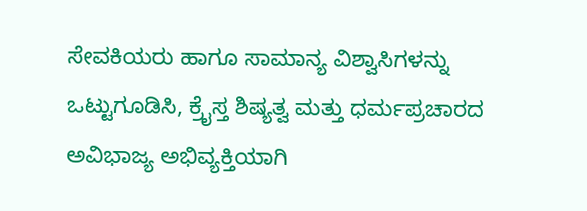ಸೇವಕಿಯರು ಹಾಗೂ ಸಾಮಾನ್ಯ ವಿಶ್ವಾಸಿಗಳನ್ನು ಒಟ್ಟುಗೂಡಿಸಿ, ಕ್ರೈಸ್ತ ಶಿಷ್ಯತ್ವ ಮತ್ತು ಧರ್ಮಪ್ರಚಾರದ ಅವಿಭಾಜ್ಯ ಅಭಿವ್ಯಕ್ತಿಯಾಗಿ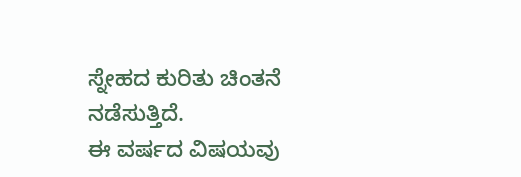ಸ್ನೇಹದ ಕುರಿತು ಚಿಂತನೆ ನಡೆಸುತ್ತಿದೆ.
ಈ ವರ್ಷದ ವಿಷಯವು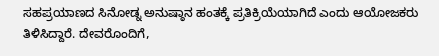ಸಹಪ್ರಯಾಣದ ಸಿನೋಡ್ನ ಅನುಷ್ಠಾನ ಹಂತಕ್ಕೆ ಪ್ರತಿಕ್ರಿಯೆಯಾಗಿದೆ ಎಂದು ಆಯೋಜಕರು ತಿಳಿಸಿದ್ದಾರೆ. ದೇವರೊಂದಿಗೆ,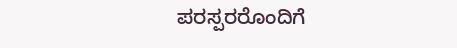ಪರಸ್ಪರರೊಂದಿಗೆ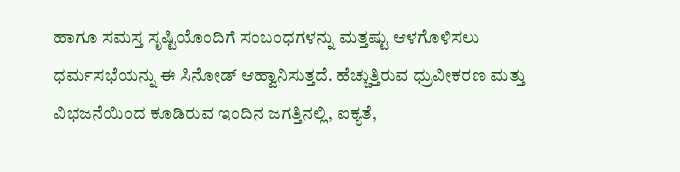ಹಾಗೂ ಸಮಸ್ತ ಸೃಷ್ಟಿಯೊಂದಿಗೆ ಸಂಬಂಧಗಳನ್ನು ಮತ್ತಷ್ಟು ಆಳಗೊಳಿಸಲು ಧರ್ಮಸಭೆಯನ್ನು ಈ ಸಿನೋಡ್ ಆಹ್ವಾನಿಸುತ್ತದೆ. ಹೆಚ್ಚುತ್ತಿರುವ ಧ್ರುವೀಕರಣ ಮತ್ತು ವಿಭಜನೆಯಿಂದ ಕೂಡಿರುವ ಇಂದಿನ ಜಗತ್ತಿನಲ್ಲಿ, ಐಕ್ಯತೆ,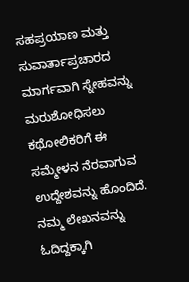ಸಹಪ್ರಯಾಣ ಮತ್ತು ಸುವಾರ್ತಾಪ್ರಚಾರದ ಮಾರ್ಗವಾಗಿ ಸ್ನೇಹವನ್ನು ಮರುಶೋಧಿಸಲು ಕಥೋಲಿಕರಿಗೆ ಈ ಸಮ್ಮೇಳನ ನೆರವಾಗುವ ಉದ್ದೇಶವನ್ನು ಹೊಂದಿದೆ.
ನಮ್ಮ ಲೇಖನವನ್ನು ಓದಿದ್ದಕ್ಕಾಗಿ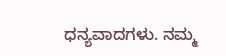ಧನ್ಯವಾದಗಳು. ನಮ್ಮ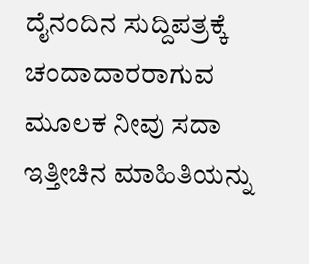ದೈನಂದಿನ ಸುದ್ದಿಪತ್ರಕ್ಕೆ ಚಂದಾದಾರರಾಗುವ ಮೂಲಕ ನೀವು ಸದಾ ಇತ್ತೀಚಿನ ಮಾಹಿತಿಯನ್ನು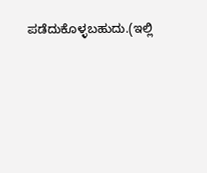ಪಡೆದುಕೊಳ್ಳಬಹುದು.(ಇಲ್ಲಿ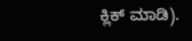ಕ್ಲಿಕ್ ಮಾಡಿ).